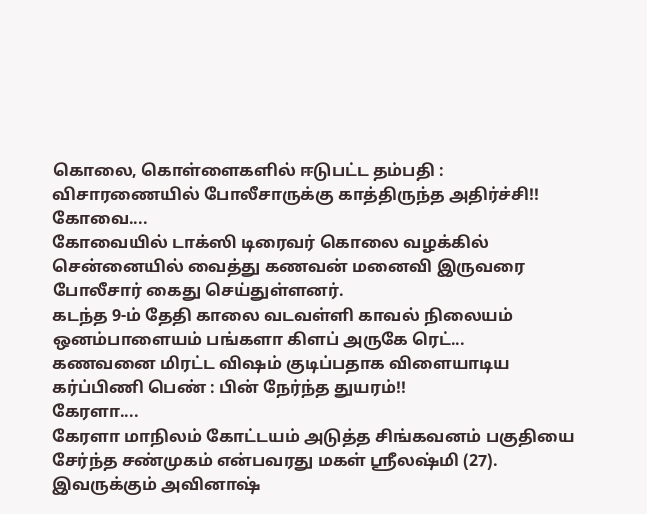கொலை, கொள்ளைகளில் ஈடுபட்ட தம்பதி : விசாரணையில் போலீசாருக்கு காத்திருந்த அதிர்ச்சி!!
கோவை....
கோவையில் டாக்ஸி டிரைவர் கொலை வழக்கில் சென்னையில் வைத்து கணவன் மனைவி இருவரை போலீசார் கைது செய்துள்ளனர்.
கடந்த 9-ம் தேதி காலை வடவள்ளி காவல் நிலையம் ஒனம்பாளையம் பங்களா கிளப் அருகே ரெட்...
கணவனை மிரட்ட விஷம் குடிப்பதாக விளையாடிய கர்ப்பிணி பெண் : பின் நேர்ந்த துயரம்!!
கேரளா....
கேரளா மாநிலம் கோட்டயம் அடுத்த சிங்கவனம் பகுதியை சேர்ந்த சண்முகம் என்பவரது மகள் ஸ்ரீலஷ்மி (27). இவருக்கும் அவினாஷ்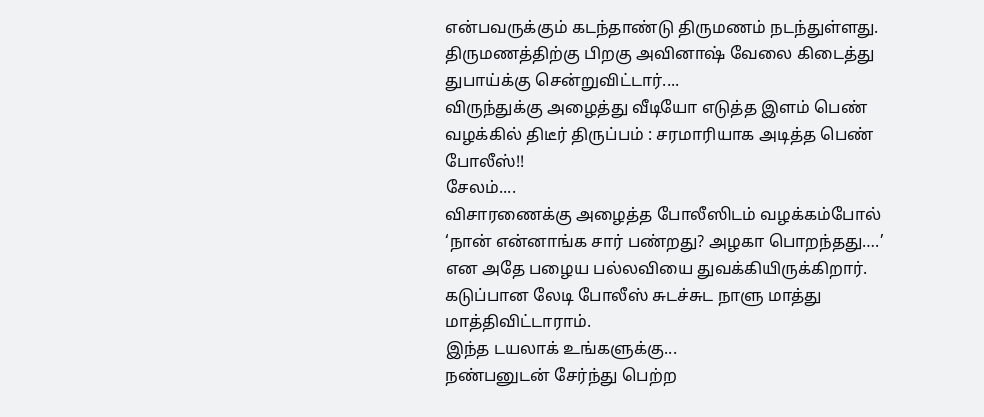என்பவருக்கும் கடந்தாண்டு திருமணம் நடந்துள்ளது.
திருமணத்திற்கு பிறகு அவினாஷ் வேலை கிடைத்து துபாய்க்கு சென்றுவிட்டார்....
விருந்துக்கு அழைத்து வீடியோ எடுத்த இளம் பெண் வழக்கில் திடீர் திருப்பம் : சரமாரியாக அடித்த பெண் போலீஸ்!!
சேலம்....
விசாரணைக்கு அழைத்த போலீஸிடம் வழக்கம்போல் ‘நான் என்னாங்க சார் பண்றது? அழகா பொறந்தது….’ என அதே பழைய பல்லவியை துவக்கியிருக்கிறார். கடுப்பான லேடி போலீஸ் சுடச்சுட நாளு மாத்து மாத்திவிட்டாராம்.
இந்த டயலாக் உங்களுக்கு...
நண்பனுடன் சேர்ந்து பெற்ற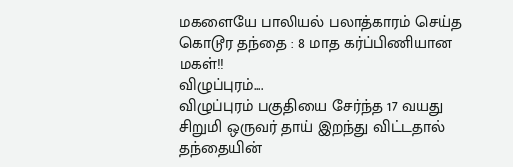மகளையே பாலியல் பலாத்காரம் செய்த கொடூர தந்தை : 8 மாத கர்ப்பிணியான மகள்!!
விழுப்புரம்....
விழுப்புரம் பகுதியை சேர்ந்த 17 வயது சிறுமி ஒருவர் தாய் இறந்து விட்டதால் தந்தையின்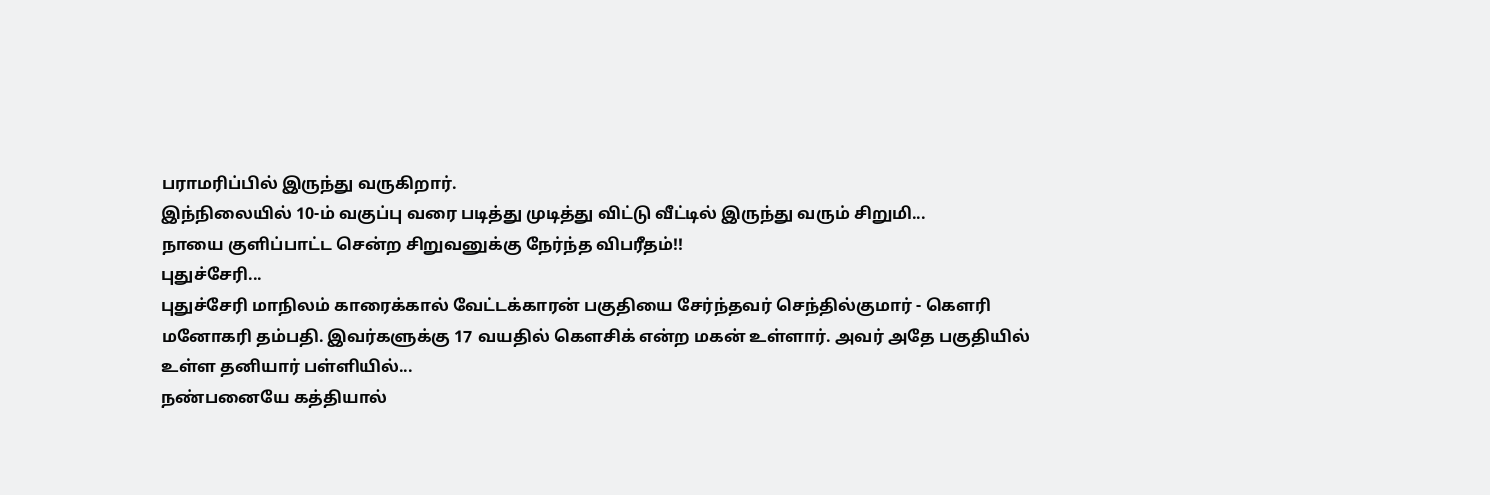பராமரிப்பில் இருந்து வருகிறார்.
இந்நிலையில் 10-ம் வகுப்பு வரை படித்து முடித்து விட்டு வீட்டில் இருந்து வரும் சிறுமி...
நாயை குளிப்பாட்ட சென்ற சிறுவனுக்கு நேர்ந்த விபரீதம்!!
புதுச்சேரி...
புதுச்சேரி மாநிலம் காரைக்கால் வேட்டக்காரன் பகுதியை சேர்ந்தவர் செந்தில்குமார் - கௌரி மனோகரி தம்பதி. இவர்களுக்கு 17 வயதில் கௌசிக் என்ற மகன் உள்ளார். அவர் அதே பகுதியில் உள்ள தனியார் பள்ளியில்...
நண்பனையே கத்தியால்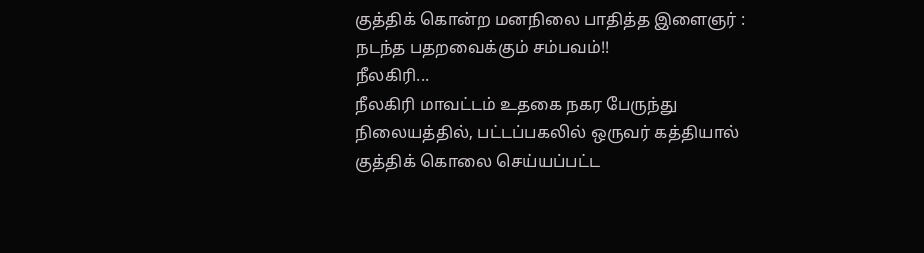குத்திக் கொன்ற மனநிலை பாதித்த இளைஞர் : நடந்த பதறவைக்கும் சம்பவம்!!
நீலகிரி...
நீலகிரி மாவட்டம் உதகை நகர பேருந்து நிலையத்தில், பட்டப்பகலில் ஒருவர் கத்தியால் குத்திக் கொலை செய்யப்பட்ட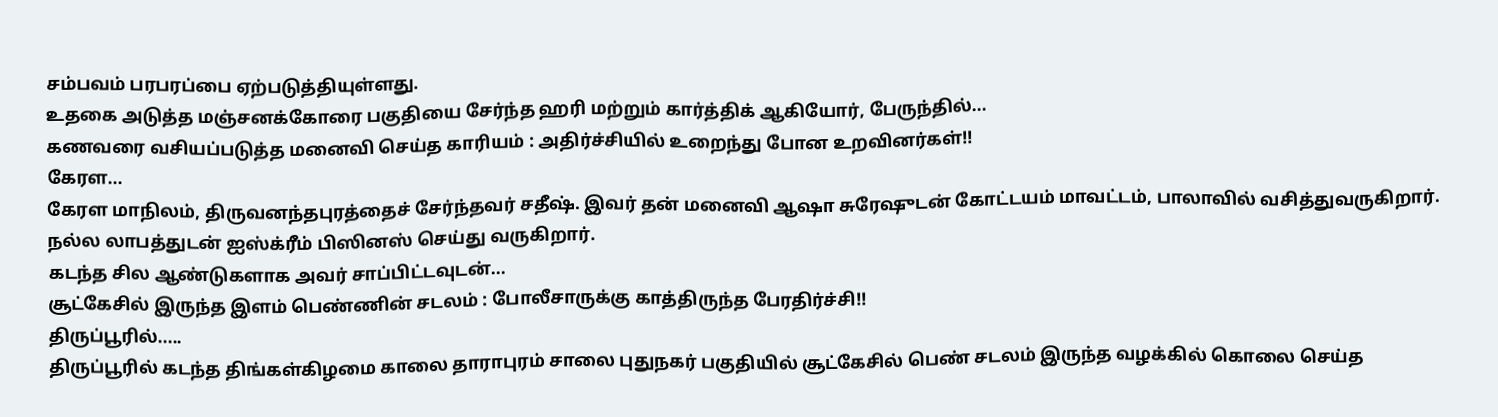சம்பவம் பரபரப்பை ஏற்படுத்தியுள்ளது.
உதகை அடுத்த மஞ்சனக்கோரை பகுதியை சேர்ந்த ஹரி மற்றும் கார்த்திக் ஆகியோர், பேருந்தில்...
கணவரை வசியப்படுத்த மனைவி செய்த காரியம் : அதிர்ச்சியில் உறைந்து போன உறவினர்கள்!!
கேரள...
கேரள மாநிலம், திருவனந்தபுரத்தைச் சேர்ந்தவர் சதீஷ். இவர் தன் மனைவி ஆஷா சுரேஷுடன் கோட்டயம் மாவட்டம், பாலாவில் வசித்துவருகிறார். நல்ல லாபத்துடன் ஐஸ்க்ரீம் பிஸினஸ் செய்து வருகிறார்.
கடந்த சில ஆண்டுகளாக அவர் சாப்பிட்டவுடன்...
சூட்கேசில் இருந்த இளம் பெண்ணின் சடலம் : போலீசாருக்கு காத்திருந்த பேரதிர்ச்சி!!
திருப்பூரில்.....
திருப்பூரில் கடந்த திங்கள்கிழமை காலை தாராபுரம் சாலை புதுநகர் பகுதியில் சூட்கேசில் பெண் சடலம் இருந்த வழக்கில் கொலை செய்த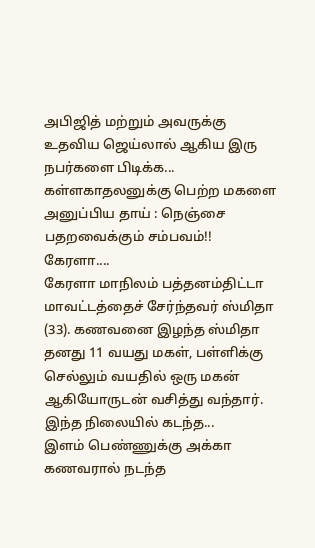அபிஜித் மற்றும் அவருக்கு உதவிய ஜெய்லால் ஆகிய இரு நபர்களை பிடிக்க...
கள்ளகாதலனுக்கு பெற்ற மகளை அனுப்பிய தாய் : நெஞ்சை பதறவைக்கும் சம்பவம்!!
கேரளா....
கேரளா மாநிலம் பத்தனம்திட்டா மாவட்டத்தைச் சேர்ந்தவர் ஸ்மிதா (33). கணவனை இழந்த ஸ்மிதா தனது 11 வயது மகள், பள்ளிக்கு செல்லும் வயதில் ஒரு மகன் ஆகியோருடன் வசித்து வந்தார்.
இந்த நிலையில் கடந்த...
இளம் பெண்ணுக்கு அக்கா கணவரால் நடந்த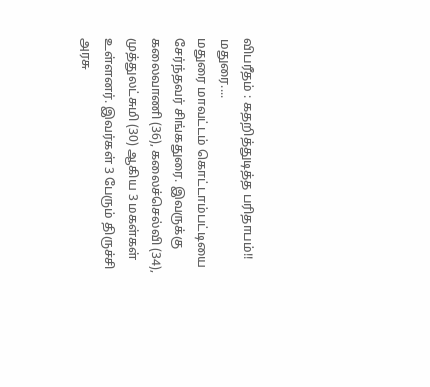விபரீதம் : கதறித்துடித்த பரிதாபம்!!
மதுரை....
மதுரை மாவட்டம் கொட்டாம்பட்டியை சேர்ந்தவர் சிங்கதுரை. இவருக்கு கலைவாணி (36), கலைச்செல்வி (34), முத்துலட்சுமி (30) ஆகிய 3 மகள்கள் உள்ளனர். இவர்கள் 3 பேரும் திருச்சி அரசு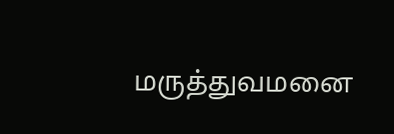மருத்துவமனை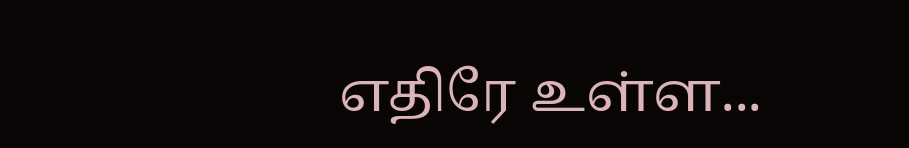எதிரே உள்ள...